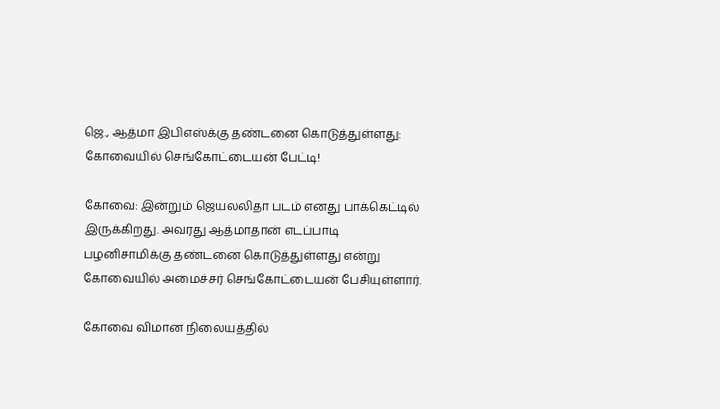ஜெ., ஆத்மா இபிஎஸ்க்கு தண்டனை கொடுத்துள்ளது: கோவையில் செங்கோட்டையன் பேட்டி!

கோவை: இன்றும் ஜெயலலிதா படம் எனது பாக்கெட்டில் இருக்கிறது. அவரது ஆத்மாதான் எடப்பாடி பழனிசாமிக்கு தண்டனை கொடுத்துள்ளது என்று கோவையில் அமைச்சர் செங்கோட்டையன் பேசியுள்ளார்.

கோவை விமான நிலையத்தில்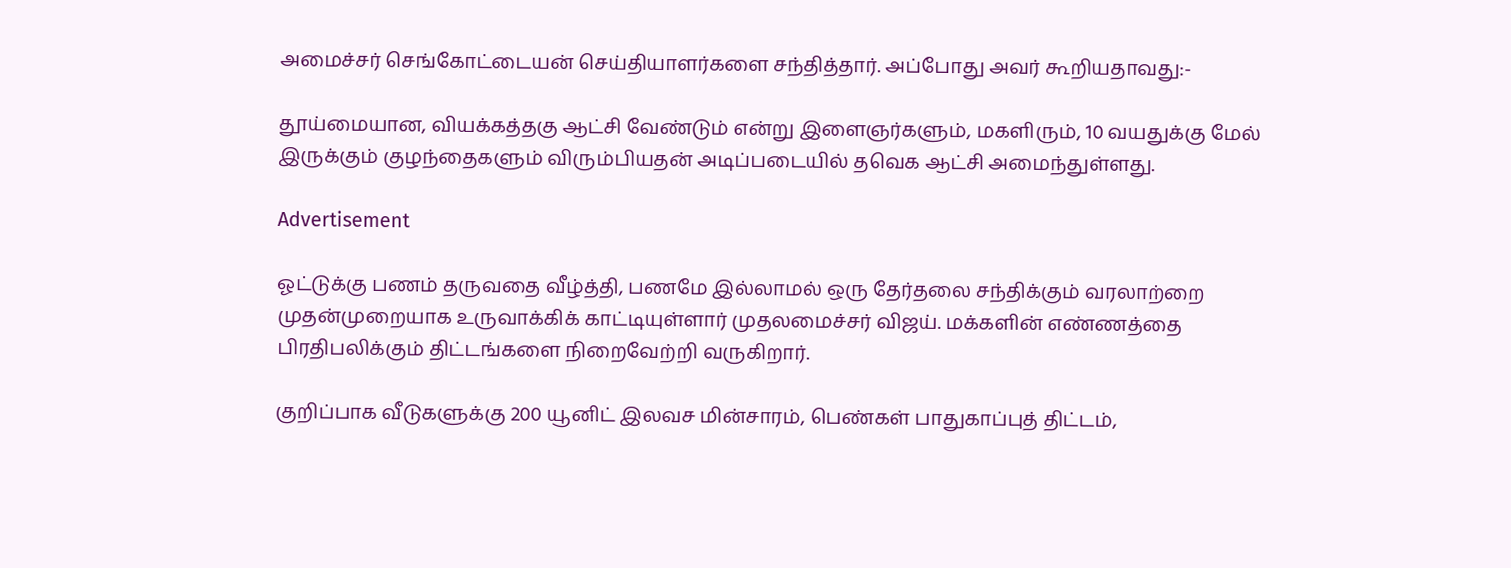அமைச்சர் செங்கோட்டையன் செய்தியாளர்களை சந்தித்தார். அப்போது அவர் கூறியதாவது:-

தூய்மையான, வியக்கத்தகு ஆட்சி வேண்டும் என்று இளைஞர்களும், மகளிரும், 10 வயதுக்கு மேல் இருக்கும் குழந்தைகளும் விரும்பியதன் அடிப்படையில் தவெக ஆட்சி அமைந்துள்ளது.

Advertisement

ஓட்டுக்கு பணம் தருவதை வீழ்த்தி, பணமே இல்லாமல் ஒரு தேர்தலை சந்திக்கும் வரலாற்றை முதன்முறையாக உருவாக்கிக் காட்டியுள்ளார் முதலமைச்சர் விஜய். மக்களின் எண்ணத்தை பிரதிபலிக்கும் திட்டங்களை நிறைவேற்றி வருகிறார்.

குறிப்பாக வீடுகளுக்கு 200 யூனிட் இலவச மின்சாரம், பெண்கள் பாதுகாப்புத் திட்டம்,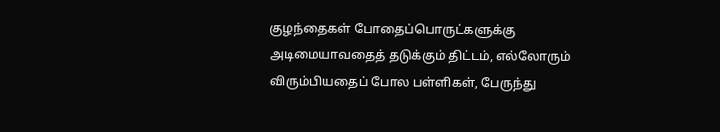குழந்தைகள் போதைப்பொருட்களுக்கு அடிமையாவதைத் தடுக்கும் திட்டம், எல்லோரும் விரும்பியதைப் போல பள்ளிகள், பேருந்து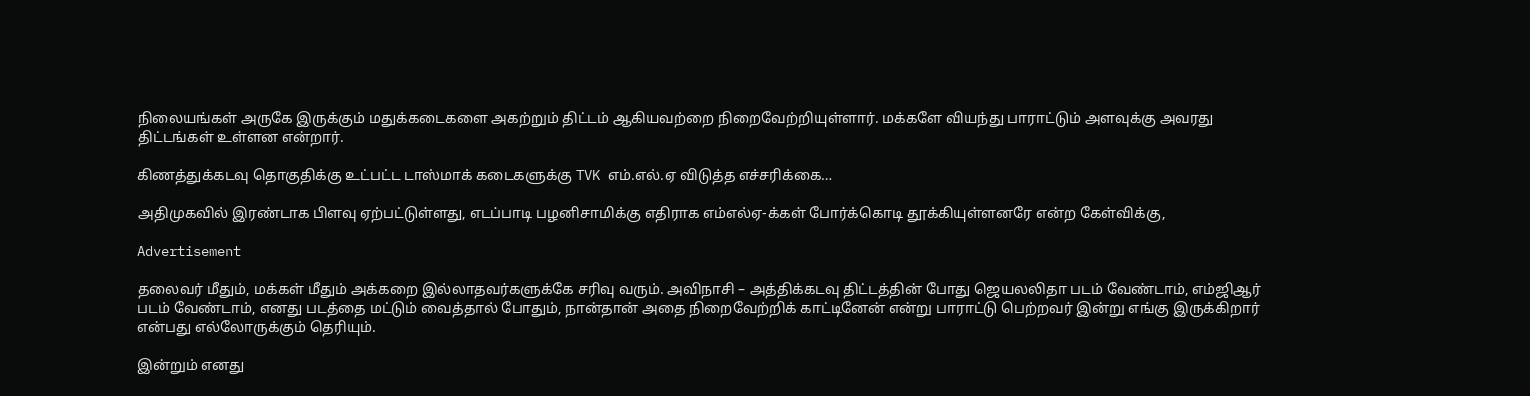நிலையங்கள் அருகே இருக்கும் மதுக்கடைகளை அகற்றும் திட்டம் ஆகியவற்றை நிறைவேற்றியுள்ளார். மக்களே வியந்து பாராட்டும் அளவுக்கு அவரது திட்டங்கள் உள்ளன என்றார்.

கிணத்துக்கடவு தொகுதிக்கு உட்பட்ட டாஸ்மாக் கடைகளுக்கு TVK எம்.எல்.ஏ விடுத்த எச்சரிக்கை…

அதிமுகவில் இரண்டாக பிளவு ஏற்பட்டுள்ளது, எடப்பாடி பழனிசாமிக்கு எதிராக எம்எல்ஏ-க்கள் போர்க்கொடி தூக்கியுள்ளனரே என்ற கேள்விக்கு,

Advertisement

தலைவர் மீதும், மக்கள் மீதும் அக்கறை இல்லாதவர்களுக்கே சரிவு வரும். அவிநாசி – அத்திக்கடவு திட்டத்தின் போது ஜெயலலிதா படம் வேண்டாம், எம்ஜிஆர் படம் வேண்டாம், எனது படத்தை மட்டும் வைத்தால் போதும், நான்தான் அதை நிறைவேற்றிக் காட்டினேன் என்று பாராட்டு பெற்றவர் இன்று எங்கு இருக்கிறார் என்பது எல்லோருக்கும் தெரியும்.

இன்றும் எனது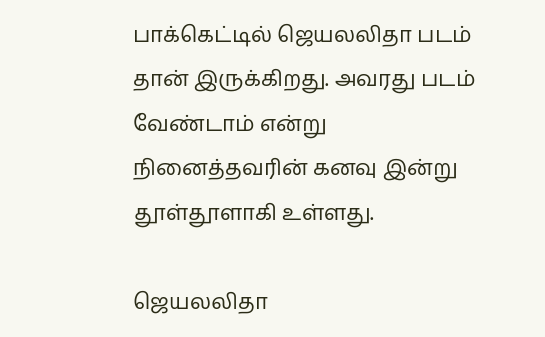பாக்கெட்டில் ஜெயலலிதா படம் தான் இருக்கிறது. அவரது படம் வேண்டாம் என்று நினைத்தவரின் கனவு இன்று தூள்தூளாகி உள்ளது.

ஜெயலலிதா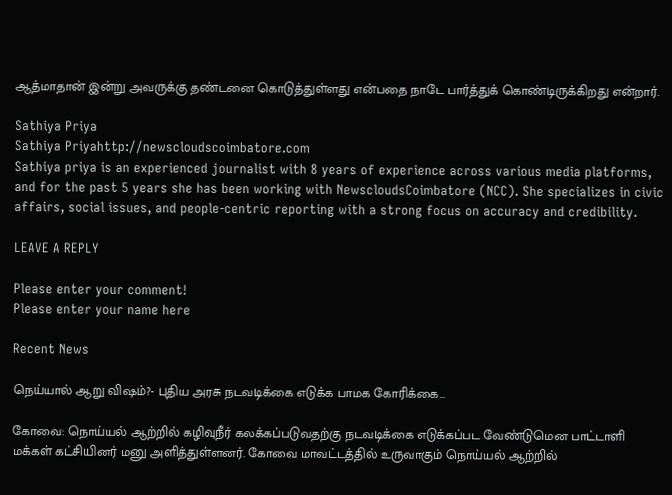ஆத்மாதான் இன்று அவருக்கு தண்டனை கொடுத்துள்ளது என்பதை நாடே பார்த்துக் கொண்டிருக்கிறது என்றார்.

Sathiya Priya
Sathiya Priyahttp://newscloudscoimbatore.com
Sathiya priya is an experienced journalist with 8 years of experience across various media platforms, and for the past 5 years she has been working with NewscloudsCoimbatore (NCC). She specializes in civic affairs, social issues, and people-centric reporting with a strong focus on accuracy and credibility.

LEAVE A REPLY

Please enter your comment!
Please enter your name here

Recent News

நெய்யால் ஆறு விஷம்?- புதிய அரசு நடவடிக்கை எடுக்க பாமக கோரிக்கை…

கோவை: நொய்யல் ஆற்றில் கழிவுநீர் கலக்கப்படுவதற்கு நடவடிக்கை எடுக்கப்பட வேண்டுமென பாட்டாளி மக்கள் கட்சியினர் மனு அளித்துள்ளனர். கோவை மாவட்டத்தில் உருவாகும் நொய்யல் ஆற்றில்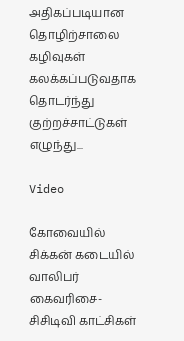அதிகப்படியான தொழிற்சாலை கழிவுகள் கலக்கப்படுவதாக தொடர்ந்து குற்றச்சாட்டுகள் எழுந்து...

Video

கோவையில் சிக்கன் கடையில் வாலிபர் கைவரிசை- சிசிடிவி காட்சிகள்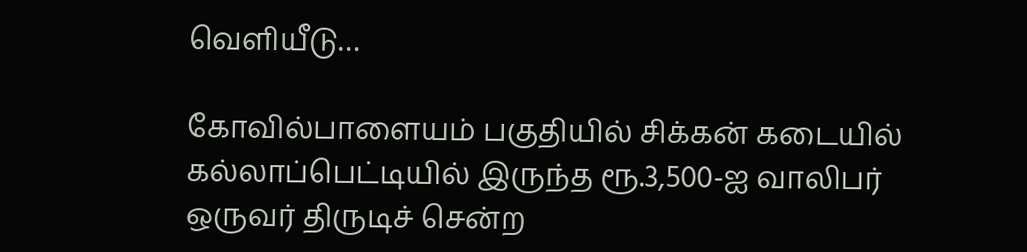வெளியீடு…

கோவில்பாளையம் பகுதியில் சிக்கன் கடையில் கல்லாப்பெட்டியில் இருந்த ரூ.3,500-ஐ வாலிபர் ஒருவர் திருடிச் சென்ற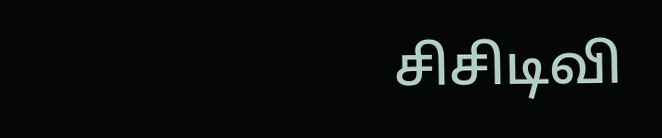சிசிடிவி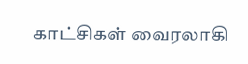காட்சிகள் வைரலாகி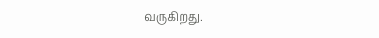வருகிறது.